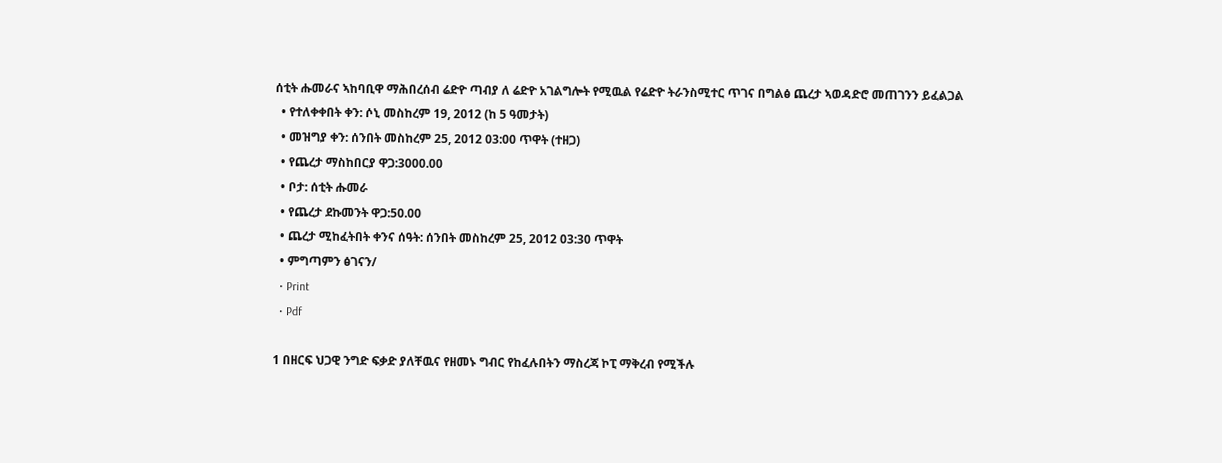ሰቲት ሑመራና ኣከባቢዋ ማሕበረሰብ ሬድዮ ጣብያ ለ ሬድዮ አገልግሎት የሚዉል የሬድዮ ትራንስሚተር ጥገና በግልፅ ጨረታ ኣወዳድሮ መጠገንን ይፈልጋል
  • የተለቀቀበት ቀን: ሶኒ መስከረም 19, 2012 (ከ 5 ዓመታት)
  • መዝግያ ቀን: ሰንበት መስከረም 25, 2012 03:00 ጥዋት (ተዘጋ)
  • የጨረታ ማስከበርያ ዋጋ:3000.00
  • ቦታ: ሰቲት ሑመራ
  • የጨረታ ደኩመንት ዋጋ:50.00
  • ጨረታ ሚከፈትበት ቀንና ሰዓት: ሰንበት መስከረም 25, 2012 03:30 ጥዋት
  • ምግጣምን ፅገናን/
  • Print
  • Pdf

1 በዘርፍ ህጋዊ ንግድ ፍቃድ ያለቸዉና የዘመኑ ግብር የከፈሉበትን ማስረጃ ኮፒ ማቅረብ የሚችሉ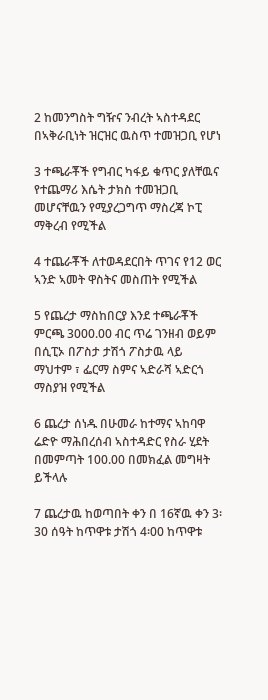2 ከመንግስት ግዥና ንብረት ኣስተዳደር በኣቅራቢነት ዝርዝር ዉስጥ ተመዝጋቢ የሆነ

3 ተጫራቾች የግብር ካፋይ ቁጥር ያለቸዉና የተጨማሪ እሴት ታክስ ተመዝጋቢ መሆናቸዉን የሚያረጋግጥ ማስረጃ ኮፒ ማቅረብ የሚችል

4 ተጨራቾች ለተወዳደርበት ጥገና የ12 ወር ኣንድ ኣመት ዋስትና መስጠት የሚችል

5 የጨረታ ማስከበርያ እንደ ተጫራቾች ምርጫ 3000.00 ብር ጥሬ ገንዘብ ወይም በሲፒኦ በፖስታ ታሽጎ ፖስታዉ ላይ ማህተም ፣ ፌርማ ስምና ኣድራሻ ኣድርጎ ማስያዝ የሚችል

6 ጨረታ ሰነዱ በሁመራ ከተማና ኣከባዋ ሬድዮ ማሕበረሰብ ኣስተዳድር የስራ ሂደት በመምጣት 100.00 በመክፈል መግዛት ይችላሉ

7 ጨረታዉ ከወጣበት ቀን በ 16ኛዉ ቀን 3፡30 ሰዓት ከጥዋቱ ታሽጎ 4፡00 ከጥዋቱ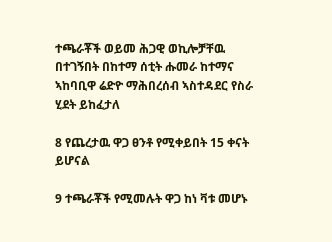ተጫራቾች ወይመ ሕጋዊ ወኪሎቻቸዉ በተገኝበት በከተማ ሰቲት ሑመራ ከተማና ኣከባቢዋ ሬድዮ ማሕበረሰብ ኣስተዳደር የስራ ሂደት ይከፈታለ

8 የጨረታዉ ዋጋ ፀንቶ የሚቀይበት 15 ቀናት ይሆናል

9 ተጫራቾች የሚመሉት ዋጋ ከነ ቫቱ መሆኑ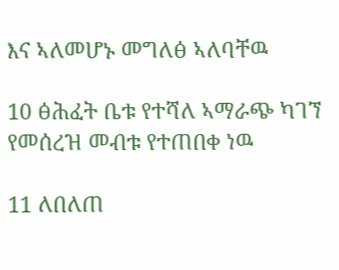እና ኣለመሆኑ መግለፅ ኣለባቸዉ

10 ፅሕፈት ቤቱ የተሻለ ኣማራጭ ካገኘ የመሰረዝ መብቱ የተጠበቀ ነዉ

11 ለበለጠ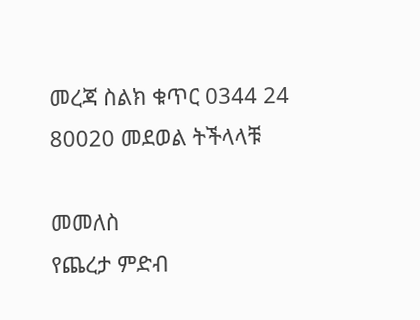መረጃ ስልክ ቁጥር 0344 24 80020 መደወል ትችላላቹ

መመለስ
የጨረታ ምድብ